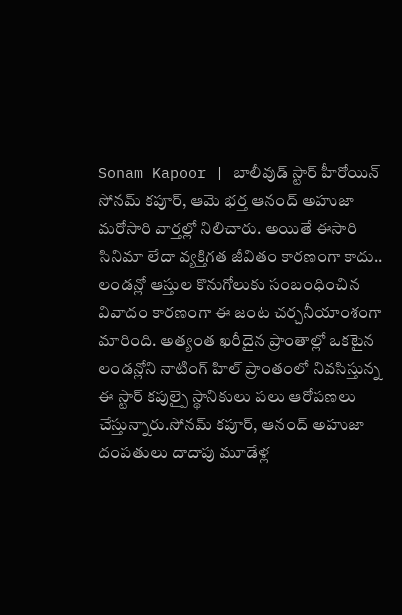Sonam Kapoor | బాలీవుడ్ స్టార్ హీరోయిన్ సోనమ్ కపూర్, ఆమె భర్త ఆనంద్ అహుజా మరోసారి వార్తల్లో నిలిచారు. అయితే ఈసారి సినిమా లేదా వ్యక్తిగత జీవితం కారణంగా కాదు.. లండన్లో ఆస్తుల కొనుగోలుకు సంబంధించిన వివాదం కారణంగా ఈ జంట చర్చనీయాంశంగా మారింది. అత్యంత ఖరీదైన ప్రాంతాల్లో ఒకటైన లండన్లోని నాటింగ్ హిల్ ప్రాంతంలో నివసిస్తున్న ఈ స్టార్ కపుల్పై స్థానికులు పలు ఆరోపణలు చేస్తున్నారు.సోనమ్ కపూర్, ఆనంద్ అహుజా దంపతులు దాదాపు మూడేళ్ల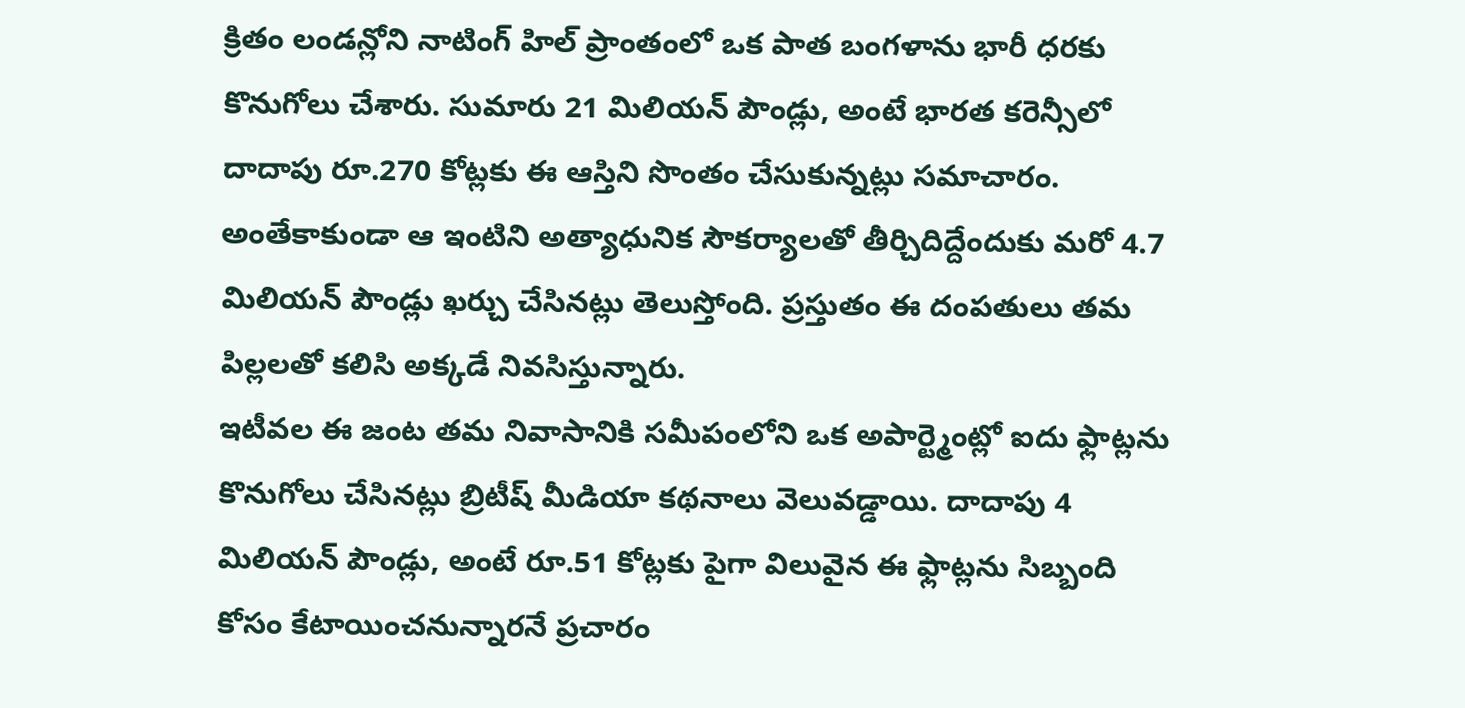క్రితం లండన్లోని నాటింగ్ హిల్ ప్రాంతంలో ఒక పాత బంగళాను భారీ ధరకు కొనుగోలు చేశారు. సుమారు 21 మిలియన్ పౌండ్లు, అంటే భారత కరెన్సీలో దాదాపు రూ.270 కోట్లకు ఈ ఆస్తిని సొంతం చేసుకున్నట్లు సమాచారం. అంతేకాకుండా ఆ ఇంటిని అత్యాధునిక సౌకర్యాలతో తీర్చిదిద్దేందుకు మరో 4.7 మిలియన్ పౌండ్లు ఖర్చు చేసినట్లు తెలుస్తోంది. ప్రస్తుతం ఈ దంపతులు తమ పిల్లలతో కలిసి అక్కడే నివసిస్తున్నారు.
ఇటీవల ఈ జంట తమ నివాసానికి సమీపంలోని ఒక అపార్ట్మెంట్లో ఐదు ఫ్లాట్లను కొనుగోలు చేసినట్లు బ్రిటీష్ మీడియా కథనాలు వెలువడ్డాయి. దాదాపు 4 మిలియన్ పౌండ్లు, అంటే రూ.51 కోట్లకు పైగా విలువైన ఈ ఫ్లాట్లను సిబ్బంది కోసం కేటాయించనున్నారనే ప్రచారం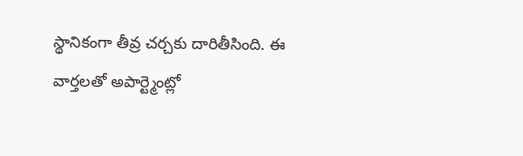స్థానికంగా తీవ్ర చర్చకు దారితీసింది. ఈ వార్తలతో అపార్ట్మెంట్లో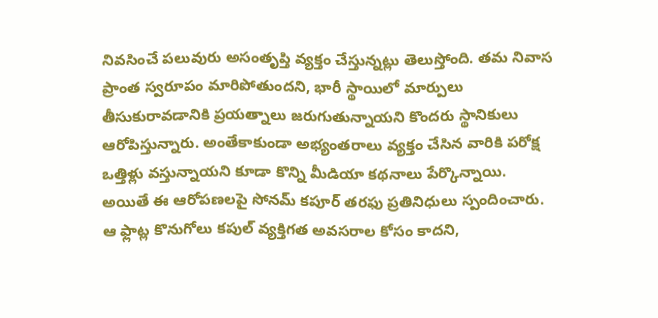నివసించే పలువురు అసంతృప్తి వ్యక్తం చేస్తున్నట్లు తెలుస్తోంది. తమ నివాస ప్రాంత స్వరూపం మారిపోతుందని, భారీ స్థాయిలో మార్పులు తీసుకురావడానికి ప్రయత్నాలు జరుగుతున్నాయని కొందరు స్థానికులు ఆరోపిస్తున్నారు. అంతేకాకుండా అభ్యంతరాలు వ్యక్తం చేసిన వారికి పరోక్ష ఒత్తిళ్లు వస్తున్నాయని కూడా కొన్ని మీడియా కథనాలు పేర్కొన్నాయి.
అయితే ఈ ఆరోపణలపై సోనమ్ కపూర్ తరఫు ప్రతినిధులు స్పందించారు. ఆ ఫ్లాట్ల కొనుగోలు కపుల్ వ్యక్తిగత అవసరాల కోసం కాదని,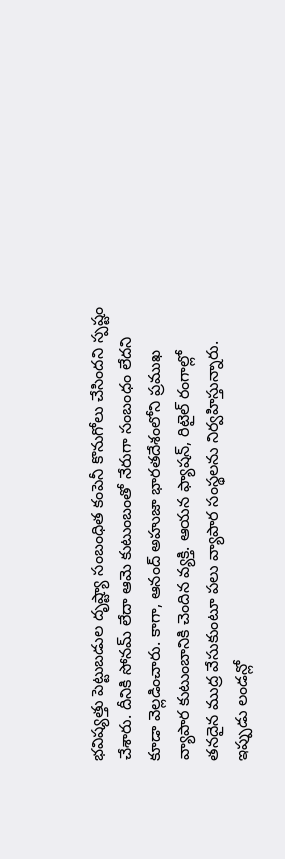భవిష్యత్తు పెట్టుబడుల దృష్ట్యా సంబంధిత కంపెనీ కొనుగోలు చేసిందని స్పష్టం చేశారు. దీనికి సోనమ్ లేదా ఆమె కుటుంబంతో నేరుగా సంబంధం లేదని కూడా వెల్లడించారు. కాగా, ఆనంద్ అహుజా భారతదేశంలోని ప్రముఖ వ్యాపార కుటుంబానికి చెందిన వ్యక్తి. ఆయన ఫ్యాషన్, రిటైల్ రంగాల్లో తనదైన ముద్ర వేసుకుంటూ పలు వ్యాపార సంస్థలను నిర్వహిస్తున్నారు. ఇప్పుడు లండన్లో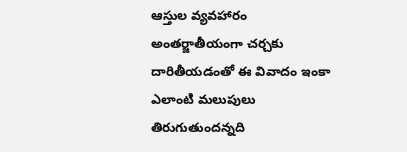ఆస్తుల వ్యవహారం అంతర్జాతీయంగా చర్చకు దారితీయడంతో ఈ వివాదం ఇంకా ఎలాంటి మలుపులు తిరుగుతుందన్నది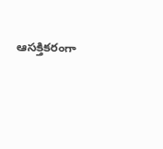ఆసక్తికరంగా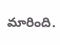మారింది.